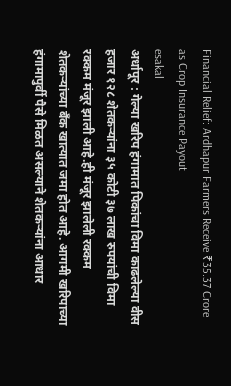Financial Relief: Ardhapur Farmers Receive ₹35.37 Crore as Crop Insurance Payout
esakal
अर्धापूर : गेल्या खरिप हंगामात पिकांचा विमा काढलेल्या वीस हजार १२८ शेतकऱ्यांना ३५ कोटी ३७ लाख रुपयांची विमा रक्कम मंजूर झाली आहे.ही मंजूर झालेली रक्कम शेतकऱ्यांच्या बॅंक खात्यात जमा होत आहे. आगमी खरिपाच्या हंगामापुर्वी पैसे मिळत असल्याने शेतकऱ्यांना आधार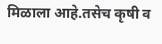मिळाला आहे.तसेच कृषी व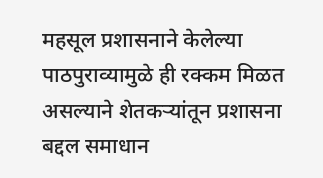महसूल प्रशासनाने केलेल्या पाठपुराव्यामुळे ही रक्कम मिळत असल्याने शेतकऱ्यांतून प्रशासना बद्दल समाधान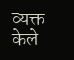व्यक्त केले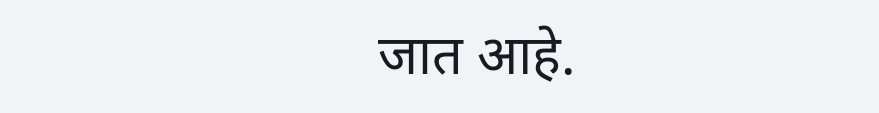जात आहे.